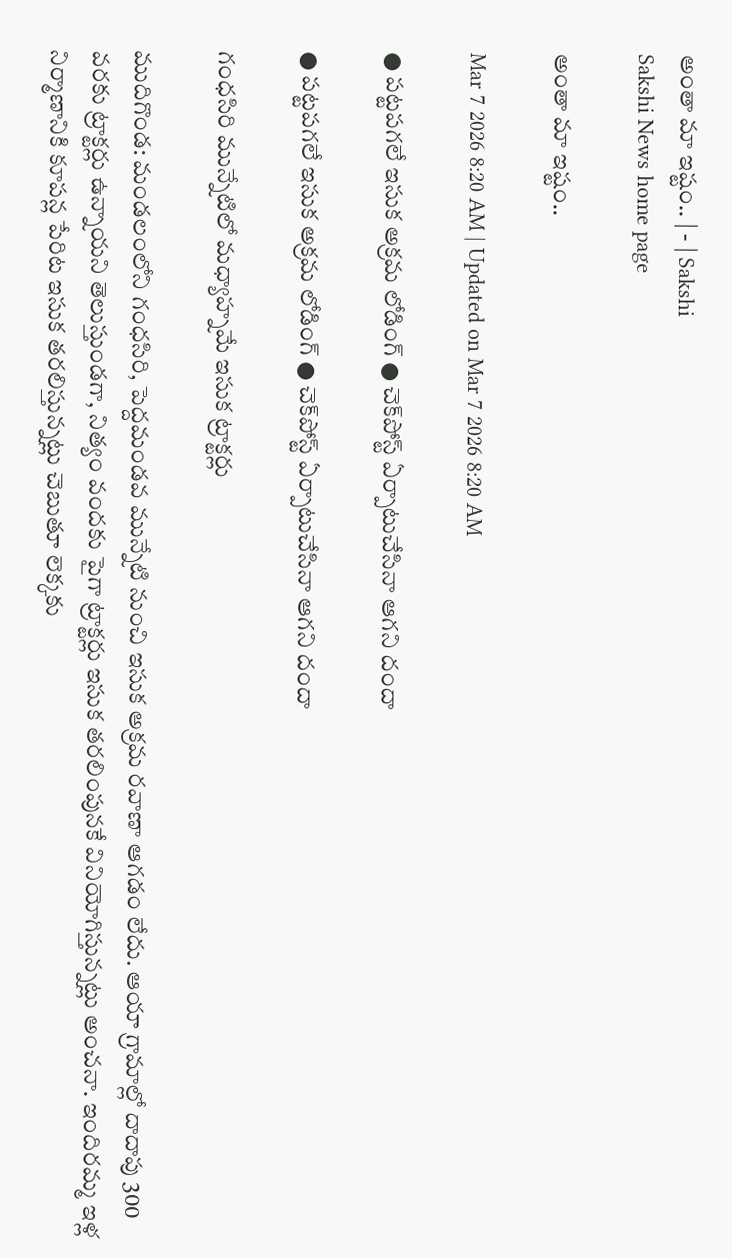అంతా మా ఇష్టం.. | - | Sakshi
Sakshi News home page

అంతా మా ఇష్టం..

Mar 7 2026 8:20 AM | Updated on Mar 7 2026 8:20 AM

● పట్టపగలే ఇసుక అక్రమ లోడింగ్‌ ● చెక్‌పోస్ట్‌ ఏర్పాటుచేసినా ఆగని దందా

● పట్టపగలే ఇసుక అక్రమ లోడింగ్‌ ● చెక్‌పోస్ట్‌ ఏర్పాటుచేసినా ఆగని దందా

గంధసిరి మున్నేటిలో మధ్యాహ్నమే ఇసుక ట్రాక్టర్లు

ముదిగొండ: మండలంలోని గంధసిరి, పెద్దమండవ మున్నేటి నుంచి ఇసుక అక్రమ రవాణా ఆగడం లేదు. ఆయా గ్రామాల్లో దాదాపు 300 వరకు ట్రాక్టర్లు ఉన్నాయని తెలుస్తుండగా, నిత్యం వందకు పైగా ట్రాక్టర్లు ఇసుక తరలింపునకే వినియోగిస్తున్నట్లు అంచనా. ఇందిరమ్మ ఇళ్ల నిర్మాణానికి కూపన్ల పేరిట ఇసుక తరలిస్తున్నట్లు చెబుతూ లెక్కకు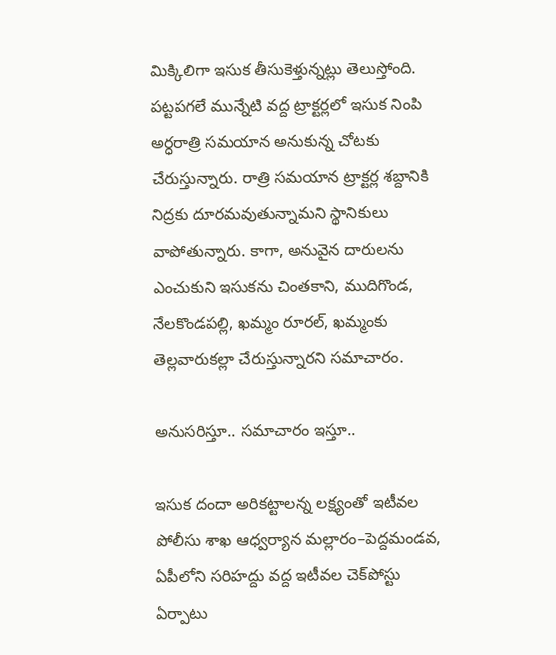మిక్కిలిగా ఇసుక తీసుకెళ్తున్నట్లు తెలుస్తోంది. పట్టపగలే మున్నేటి వద్ద ట్రాక్టర్లలో ఇసుక నింపి అర్ధరాత్రి సమయాన అనుకున్న చోటకు చేరుస్తున్నారు. రాత్రి సమయాన ట్రాక్టర్ల శబ్దానికి నిద్రకు దూరమవుతున్నామని స్థానికులు వాపోతున్నారు. కాగా, అనువైన దారులను ఎంచుకుని ఇసుకను చింతకాని, ముదిగొండ, నేలకొండపల్లి, ఖమ్మం రూరల్‌, ఖమ్మంకు తెల్లవారుకల్లా చేరుస్తున్నారని సమాచారం.

అనుసరిస్తూ.. సమాచారం ఇస్తూ..

ఇసుక దందా అరికట్టాలన్న లక్ష్యంతో ఇటీవల పోలీసు శాఖ ఆధ్వర్యాన మల్లారం–పెద్దమండవ, ఏపీలోని సరిహద్దు వద్ద ఇటీవల చెక్‌పోస్టు ఏర్పాటు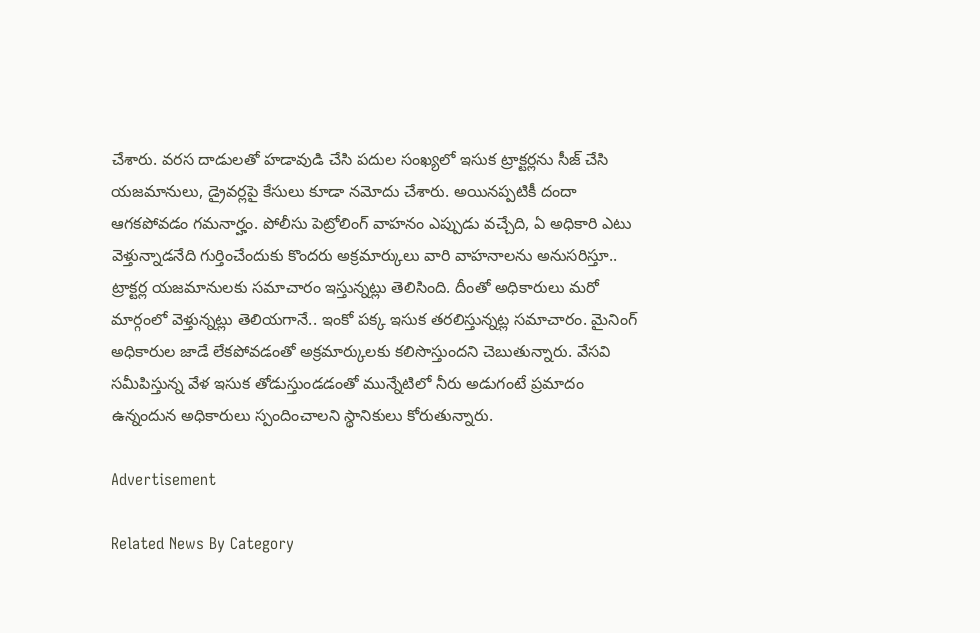చేశారు. వరస దాడులతో హడావుడి చేసి పదుల సంఖ్యలో ఇసుక ట్రాక్టర్లను సీజ్‌ చేసి యజమానులు, డ్రైవర్లపై కేసులు కూడా నమోదు చేశారు. అయినప్పటికీ దందా ఆగకపోవడం గమనార్హం. పోలీసు పెట్రోలింగ్‌ వాహనం ఎప్పుడు వచ్చేది, ఏ అధికారి ఎటు వెళ్తున్నాడనేది గుర్తించేందుకు కొందరు అక్రమార్కులు వారి వాహనాలను అనుసరిస్తూ.. ట్రాక్టర్ల యజమానులకు సమాచారం ఇస్తున్నట్లు తెలిసింది. దీంతో అధికారులు మరో మార్గంలో వెళ్తున్నట్లు తెలియగానే.. ఇంకో పక్క ఇసుక తరలిస్తున్నట్ల సమాచారం. మైనింగ్‌ అధికారుల జాడే లేకపోవడంతో అక్రమార్కులకు కలిసొస్తుందని చెబుతున్నారు. వేసవి సమీపిస్తున్న వేళ ఇసుక తోడుస్తుండడంతో మున్నేటిలో నీరు అడుగంటే ప్రమాదం ఉన్నందున అధికారులు స్పందించాలని స్థానికులు కోరుతున్నారు.

Advertisement

Related News By Category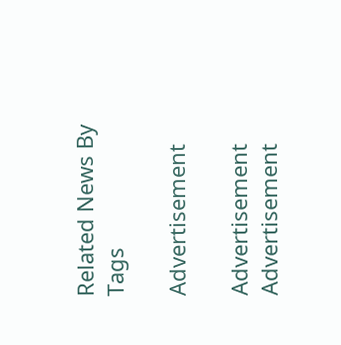Related News By Tags

Advertisement

Advertisement
Advertisement